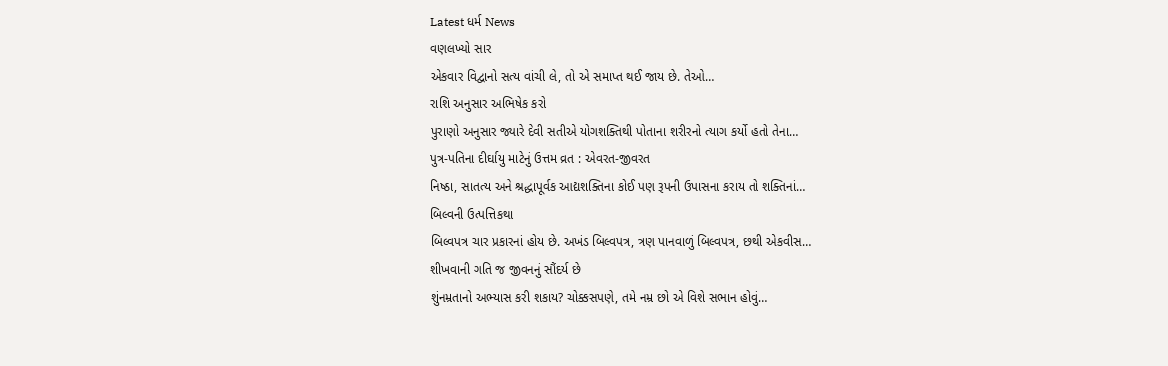Latest ધર્મ News
વણલખ્યો સાર
એકવાર વિદ્વાનો સત્ય વાંચી લે, તો એ સમાપ્ત થઈ જાય છે. તેઓ…
રાશિ અનુસાર અભિષેક કરો
પુરાણો અનુસાર જ્યારે દેવી સતીએ યોગશક્તિથી પોતાના શરીરનો ત્યાગ કર્યો હતો તેના…
પુત્ર-પતિના દીર્ઘાયુ માટેનું ઉત્તમ વ્રત : એવરત-જીવરત
નિષ્ઠા, સાતત્ય અને શ્રદ્ધાપૂર્વક આદ્યશક્તિના કોઈ પણ રૂપની ઉપાસના કરાય તો શક્તિનાં…
બિલ્વની ઉત્પત્તિકથા
બિલ્વપત્ર ચાર પ્રકારનાં હોય છે. અખંડ બિલ્વપત્ર, ત્રણ પાનવાળું બિલ્વપત્ર, છથી એકવીસ…
શીખવાની ગતિ જ જીવનનું સૌંદર્ય છે
શુંનમ્રતાનો અભ્યાસ કરી શકાય? ચોક્કસપણે, તમે નમ્ર છો એ વિશે સભાન હોવું…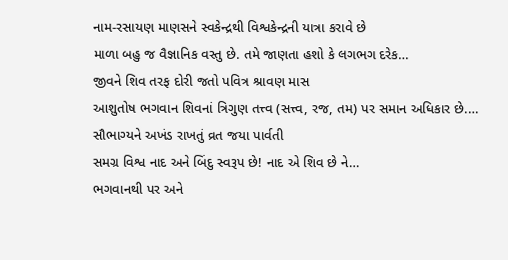નામ-રસાયણ માણસને સ્વકેન્દ્રથી વિશ્વકેન્દ્રની યાત્રા કરાવે છે
માળા બહુ જ વૈજ્ઞાનિક વસ્તુ છે. તમે જાણતા હશો કે લગભગ દરેક…
જીવને શિવ તરફ દોરી જતો પવિત્ર શ્રાવણ માસ
આશુતોષ ભગવાન શિવનાં ત્રિગુણ તત્ત્વ (સત્ત્વ, રજ, તમ) પર સમાન અધિકાર છે.…
સૌભાગ્યને અખંડ રાખતું વ્રત જયા પાર્વતી
સમગ્ર વિશ્વ નાદ અને બિંદુ સ્વરૂપ છે! નાદ એ શિવ છે ને…
ભગવાનથી પર અને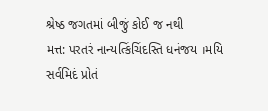શ્રેષ્ઠ જગતમાં બીજું કોઈ જ નથી
મત્ત: પરતરં નાન્યત્કિંચિંદસ્તિ ધનંજય ।મયિ સર્વમિદં પ્રોતં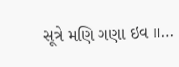સૂત્રે મણિ ગણા ઇવ ॥…